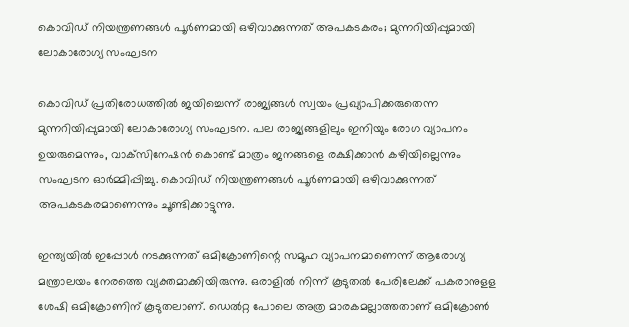കൊവിഡ് നിയന്ത്രണങ്ങള്‍ പൂര്‍ണമായി ഒഴിവാക്കുന്നത് അപകടകരം; മുന്നറിയിപ്പുമായി ലോകാരോഗ്യ സംഘടന

കൊവിഡ് പ്രതിരോധത്തില്‍ ജയിച്ചെന്ന് രാജ്യങ്ങള്‍ സ്വയം പ്രഖ്യാപിക്കരുതെന്ന മുന്നറിയിപ്പുമായി ലോകാരോഗ്യ സംഘടന. പല രാജ്യങ്ങളിലും ഇനിയും രോഗ വ്യാപനം ഉയരുമെന്നും, വാക്‌സിനേഷന്‍ കൊണ്ട് മാത്രം ജനങ്ങളെ രക്ഷിക്കാന്‍ കഴിയില്ലെന്നും സംഘടന ഓര്‍മ്മിപ്പിച്ചു. കൊവിഡ് നിയന്ത്രണങ്ങള്‍ പൂര്‍ണമായി ഒഴിവാക്കുന്നത് അപകടകരമാണെന്നും ചൂണ്ടിക്കാട്ടുന്നു.

ഇന്ത്യയില്‍ ഇപ്പോള്‍ നടക്കുന്നത് ഒമിക്രോണിന്റെ സമൂഹ വ്യാപനമാണെന്ന് ആരോഗ്യ മന്ത്രാലയം നേരത്തെ വ്യക്തമാക്കിയിരുന്നു. ഒരാളില്‍ നിന്ന് കൂടുതല്‍ പേരിലേക്ക് പകരാനുളള ശേഷി ഒമിക്രോണിന് കൂടുതലാണ്. ഡെല്‍റ്റ പോലെ അത്ര മാരകമല്ലാത്തതാണ് ഒമിക്രോണ്‍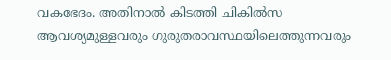വകഭേദം. അതിനാല്‍ കിടത്തി ചികില്‍സ ആവശ്യമുള്ളവരും ഗുരുതരാവസ്ഥയിലെത്തുന്നവരും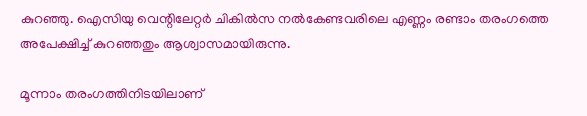കുറഞ്ഞു. ഐസിയു വെന്റിലേറ്റര്‍ ചികില്‍സ നല്‍കേണ്ടവരിലെ എണ്ണം രണ്ടാം തരംഗത്തെ അപേക്ഷിച്ച് കുറഞ്ഞതും ആശ്വാസമായിരുന്നു.

മൂന്നാം തരംഗത്തിനിടയിലാണ്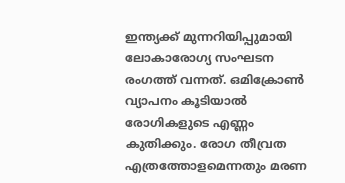ഇന്ത്യക്ക് മുന്നറിയിപ്പുമായി ലോകാരോഗ്യ സംഘടന രംഗത്ത് വന്നത്. ഒമിക്രോണ്‍ വ്യാപനം കൂടിയാല്‍ രോഗികളുടെ എണ്ണം കുതിക്കും. രോഗ തീവ്രത എത്രത്തോളമെന്നതും മരണ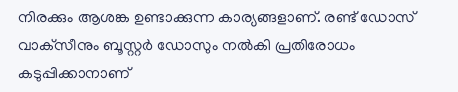നിരക്കും ആശങ്ക ഉണ്ടാക്കുന്ന കാര്യങ്ങളാണ്. രണ്ട് ഡോസ് വാക്‌സീനും ബൂസ്റ്റര്‍ ഡോസും നല്‍കി പ്രതിരോധം കടുപ്പിക്കാനാണ്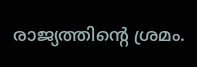രാജ്യത്തിന്റെ ശ്രമം.